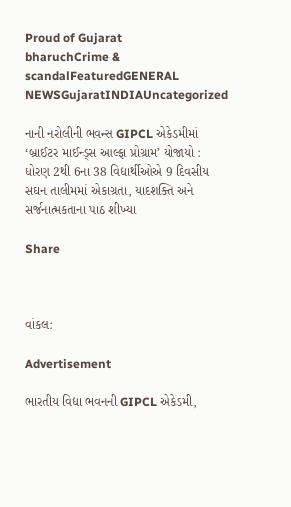Proud of Gujarat
bharuchCrime & scandalFeaturedGENERAL NEWSGujaratINDIAUncategorized

નાની નરોલીની ભવન્સ GIPCL એકેડમીમાં ‘બ્રાઈટર માઈન્ડ્સ આલ્ફા પ્રોગ્રામ’ યોજાયો : ધોરણ 2થી 6ના 38 વિદ્યાર્થીઓએ 9 દિવસીય સઘન તાલીમમાં એકાગ્રતા, યાદશક્તિ અને સર્જનાત્મકતાના પાઠ શીખ્યા

Share



વાંકલ:

Advertisement

ભારતીય વિદ્યા ભવનની GIPCL એકેડમી,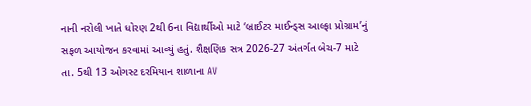નાની નરોલી ખાતે ધોરણ 2થી 6ના વિદ્યાર્થીઓ માટે ‘બ્રાઈટર માઈન્ડ્સ આલ્ફા પ્રોગ્રામ’નું સફળ આયોજન કરવામાં આવ્યું હતું. શૈક્ષણિક સત્ર 2026-27 અંતર્ગત બેચ-7 માટે તા. 5થી 13 ઓગસ્ટ દરમિયાન શાળાના AV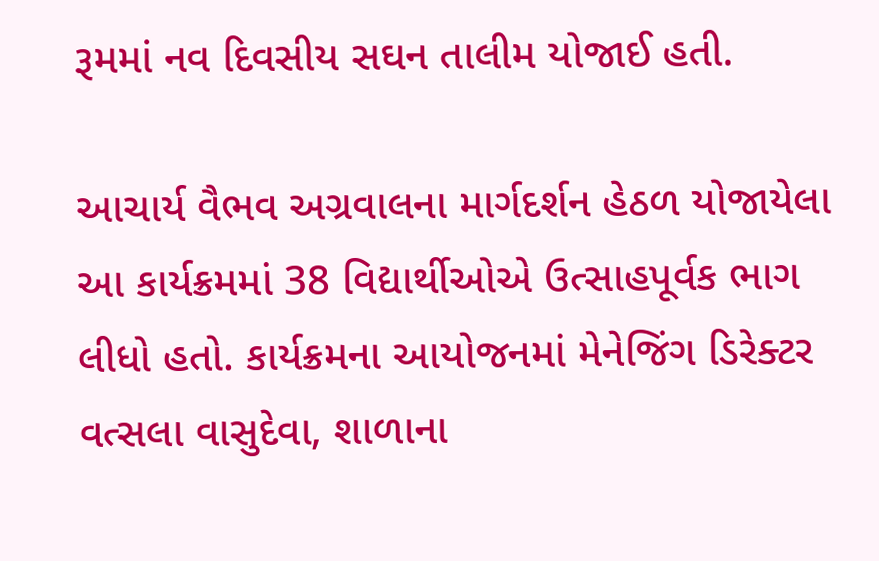રૂમમાં નવ દિવસીય સઘન તાલીમ યોજાઈ હતી.

આચાર્ય વૈભવ અગ્રવાલના માર્ગદર્શન હેઠળ યોજાયેલા આ કાર્યક્રમમાં 38 વિદ્યાર્થીઓએ ઉત્સાહપૂર્વક ભાગ લીધો હતો. કાર્યક્રમના આયોજનમાં મેનેજિંગ ડિરેક્ટર વત્સલા વાસુદેવા, શાળાના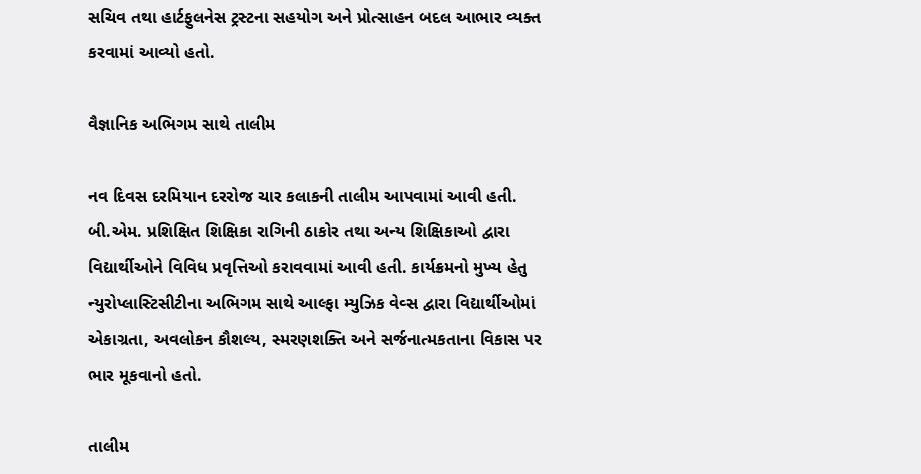સચિવ તથા હાર્ટફુલનેસ ટ્રસ્ટના સહયોગ અને પ્રોત્સાહન બદલ આભાર વ્યક્ત કરવામાં આવ્યો હતો.

વૈજ્ઞાનિક અભિગમ સાથે તાલીમ

નવ દિવસ દરમિયાન દરરોજ ચાર કલાકની તાલીમ આપવામાં આવી હતી. બી.એમ. પ્રશિક્ષિત શિક્ષિકા રાગિની ઠાકોર તથા અન્ય શિક્ષિકાઓ દ્વારા વિદ્યાર્થીઓને વિવિધ પ્રવૃત્તિઓ કરાવવામાં આવી હતી. કાર્યક્રમનો મુખ્ય હેતુ ન્યુરોપ્લાસ્ટિસીટીના અભિગમ સાથે આલ્ફા મ્યુઝિક વેવ્સ દ્વારા વિદ્યાર્થીઓમાં એકાગ્રતા, અવલોકન કૌશલ્ય, સ્મરણશક્તિ અને સર્જનાત્મકતાના વિકાસ પર ભાર મૂકવાનો હતો.

તાલીમ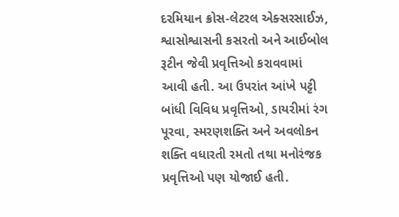દરમિયાન ક્રોસ-લેટરલ એક્સરસાઈઝ, શ્વાસોશ્વાસની કસરતો અને આઈબોલ રૂટીન જેવી પ્રવૃત્તિઓ કરાવવામાં આવી હતી. આ ઉપરાંત આંખે પટ્ટી બાંધી વિવિધ પ્રવૃત્તિઓ, ડાયરીમાં રંગ પૂરવા, સ્મરણશક્તિ અને અવલોકન શક્તિ વધારતી રમતો તથા મનોરંજક પ્રવૃત્તિઓ પણ યોજાઈ હતી.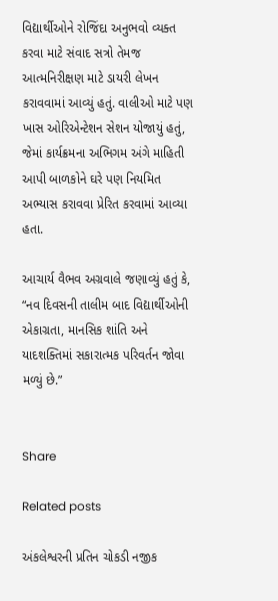વિદ્યાર્થીઓને રોજિંદા અનુભવો વ્યક્ત કરવા માટે સંવાદ સત્રો તેમજ આત્મનિરીક્ષણ માટે ડાયરી લેખન કરાવવામાં આવ્યું હતું. વાલીઓ માટે પણ ખાસ ઓરિએન્ટેશન સેશન યોજાયું હતું, જેમાં કાર્યક્રમના અભિગમ અંગે માહિતી આપી બાળકોને ઘરે પણ નિયમિત અભ્યાસ કરાવવા પ્રેરિત કરવામાં આવ્યા હતા.

આચાર્ય વૈભવ અગ્રવાલે જણાવ્યું હતું કે, “નવ દિવસની તાલીમ બાદ વિદ્યાર્થીઓની એકાગ્રતા, માનસિક શાંતિ અને યાદશક્તિમાં સકારાત્મક પરિવર્તન જોવા મળ્યું છે.”


Share

Related posts

અંકલેશ્વરની પ્રતિન ચોકડી નજીક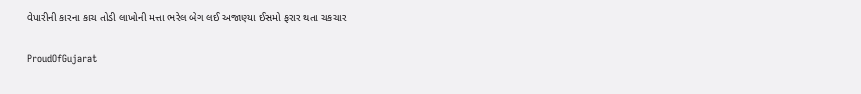વેપારીની કારના કાચ તોડી લાખોની મત્તા ભરેલ બેગ લઈ અજાણ્યા ઈસમો ફરાર થતા ચકચાર

ProudOfGujarat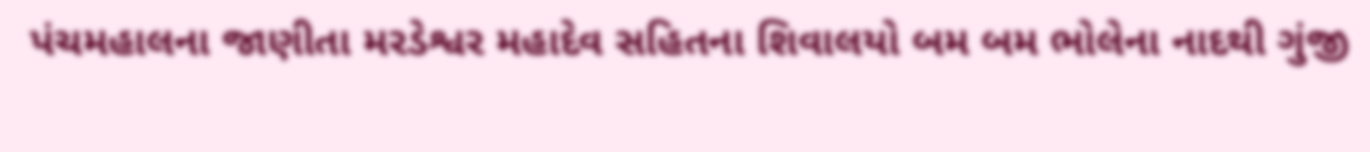પંચમહાલના જાણીતા મરડેશ્વર મહાદેવ સહિતના શિવાલયો બમ બમ ભોલેના નાદથી ગુંજી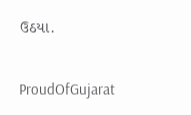ઉઠયા.

ProudOfGujarat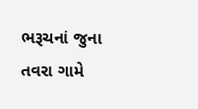ભરૂચનાં જુના તવરા ગામે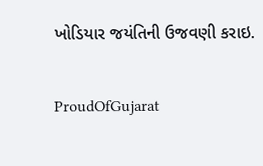ખોડિયાર જયંતિની ઉજવણી કરાઇ.

ProudOfGujarat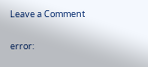Leave a Comment

error: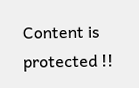Content is protected !!